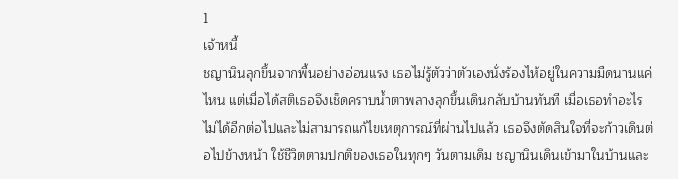1
เจ้าหนี้
ชญานินลุกขึ้นจากพื้นอย่างอ่อนแรง เธอไม่รู้ตัวว่าตัวเองนั่งร้องไห้อยู่ในความมืดนานแค่ไหน แต่เมื่อได้สติเธอจึงเช็ดคราบน้ำตาพลางลุกขึ้นเดินกลับบ้านทันที เมื่อเธอทำอะไรไม่ได้อีกต่อไปและไม่สามารถแก้ไขเหตุการณ์ที่ผ่านไปแล้ว เธอจึงตัดสินใจที่จะก้าวเดินต่อไปข้างหน้า ใช้ชีวิตตามปกติของเธอในทุกๆ วันตามเดิม ชญานินเดินเข้ามาในบ้านและ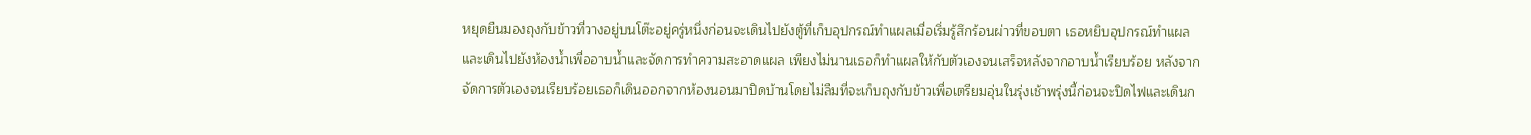หยุดยืนมองถุงกับข้าวที่วางอยู่บนโต๊ะอยู่ครู่หนึ่งก่อนจะเดินไปยังตู้ที่เก็บอุปกรณ์ทำแผลเมื่อเริ่มรู้สึกร้อนผ่าวที่ขอบตา เธอหยิบอุปกรณ์ทำแผลและเดินไปยังห้องน้ำเพื่ออาบน้ำและจัดการทำความสะอาดแผล เพียงไม่นานเธอก็ทำแผลให้กับตัวเองจนเสร็จหลังจากอาบน้ำเรียบร้อย หลังจากจัดการตัวเองจนเรียบร้อยเธอก็เดินออกจากห้องนอนมาปิดบ้านโดยไม่ลืมที่จะเก็บถุงกับข้าวเพื่อเตรียมอุ่นในรุ่งเช้าพรุ่งนี้ก่อนจะปิดไฟและเดินก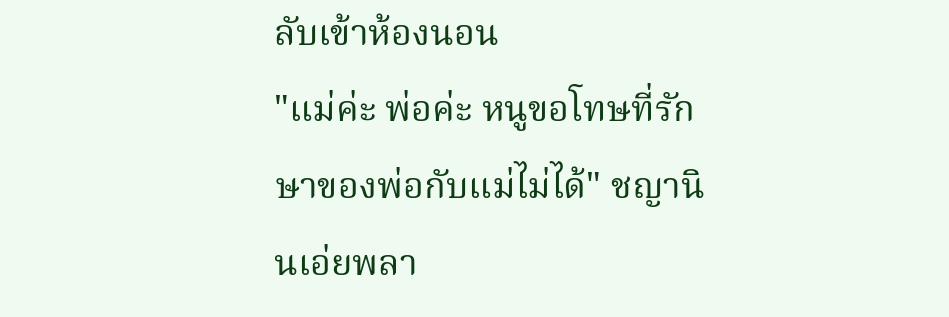ลับเข้าห้องนอน
"แม่ค่ะ พ่อค่ะ หนูขอโทษที่รักษาของพ่อกับแม่ไม่ได้" ชญานินเอ่ยพลา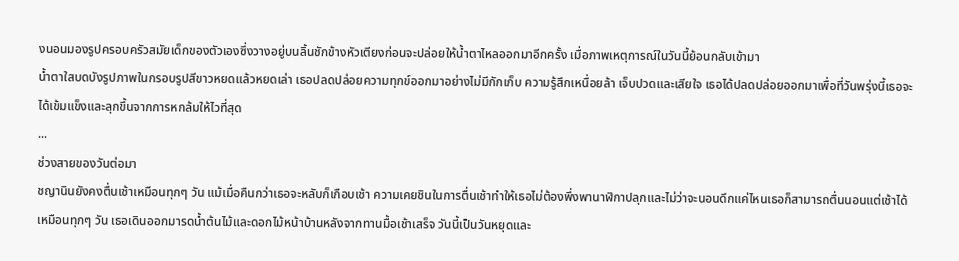งนอนมองรูปครอบครัวสมัยเด็กของตัวเองซึ่งวางอยู่บนลิ้นชักข้างหัวเตียงก่อนจะปล่อยให้น้ำตาไหลออกมาอีกครั้ง เมื่อภาพเหตุการณ์ในวันนี้ย้อนกลับเข้ามา
น้ำตาใสบดบังรูปภาพในกรอบรูปสีขาวหยดแล้วหยดเล่า เธอปลดปล่อยความทุกข์ออกมาอย่างไม่มีกักเก็บ ความรู้สึกเหนื่อยล้า เจ็บปวดและเสียใจ เธอได้ปลดปล่อยออกมาเพื่อที่วันพรุ่งนี้เธอจะได้เข้มแข็งและลุกขึ้นจากการหกล้มให้ไวที่สุด
...
ช่วงสายของวันต่อมา
ชญานินยังคงตื่นเช้าเหมือนทุกๆ วัน แม้เมื่อคืนกว่าเธอจะหลับก็เกือบเช้า ความเคยชินในการตื่นเช้าทำให้เธอไม่ต้องพึ่งพานาฬิกาปลุกและไม่ว่าจะนอนดึกแค่ไหนเธอก็สามารถตื่นนอนแต่เช้าได้เหมือนทุกๆ วัน เธอเดินออกมารดน้ำต้นไม้และดอกไม้หน้าบ้านหลังจากทานมื้อเช้าเสร็จ วันนี้เป็นวันหยุดและ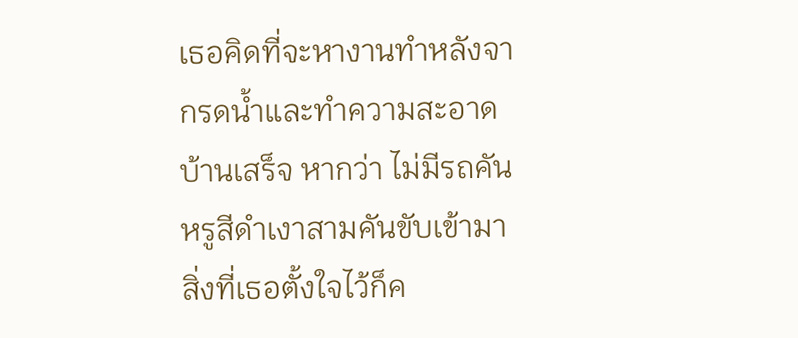เธอคิดที่จะหางานทำหลังจากรดน้ำและทำความสะอาดบ้านเสร็จ หากว่า ไม่มีรถคันหรูสีดำเงาสามคันขับเข้ามา สิ่งที่เธอตั้งใจไว้ก็ค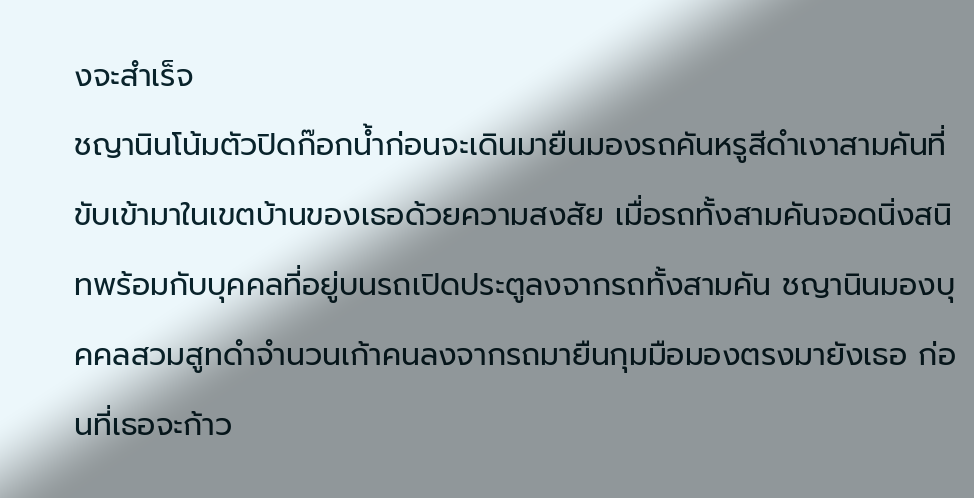งจะสำเร็จ
ชญานินโน้มตัวปิดก๊อกน้ำก่อนจะเดินมายืนมองรถคันหรูสีดำเงาสามคันที่ขับเข้ามาในเขตบ้านของเธอด้วยความสงสัย เมื่อรถทั้งสามคันจอดนิ่งสนิทพร้อมกับบุคคลที่อยู่บนรถเปิดประตูลงจากรถทั้งสามคัน ชญานินมองบุคคลสวมสูทดำจำนวนเก้าคนลงจากรถมายืนกุมมือมองตรงมายังเธอ ก่อนที่เธอจะก้าว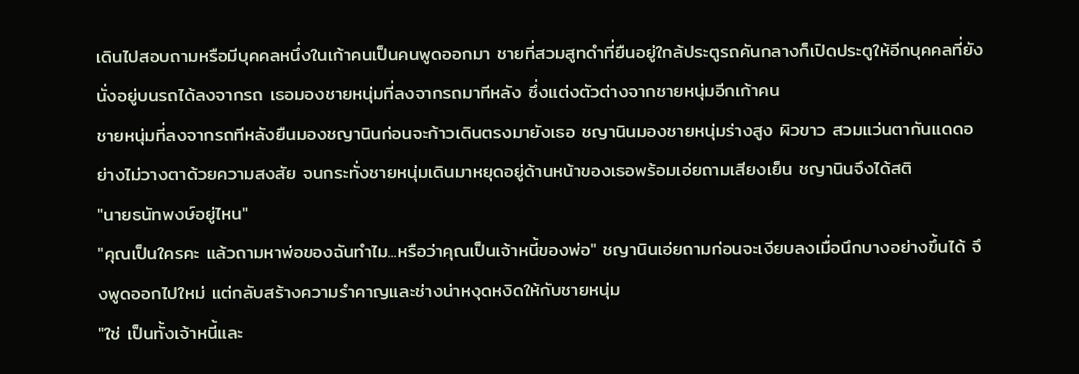เดินไปสอบถามหรือมีบุคคลหนึ่งในเก้าคนเป็นคนพูดออกมา ชายที่สวมสูทดำที่ยืนอยู่ใกล้ประตูรถคันกลางก็เปิดประตูให้อีกบุคคลที่ยังนั่งอยู่บนรถได้ลงจากรถ เธอมองชายหนุ่มที่ลงจากรถมาทีหลัง ซึ่งแต่งตัวต่างจากชายหนุ่มอีกเก้าคน
ชายหนุ่มที่ลงจากรถทีหลังยืนมองชญานินก่อนจะก้าวเดินตรงมายังเธอ ชญานินมองชายหนุ่มร่างสูง ผิวขาว สวมแว่นตากันแดดอย่างไม่วางตาด้วยความสงสัย จนกระทั่งชายหนุ่มเดินมาหยุดอยู่ด้านหน้าของเธอพร้อมเอ่ยถามเสียงเย็น ชญานินจึงได้สติ
"นายธนัทพงษ์อยู่ไหน"
"คุณเป็นใครคะ แล้วถามหาพ่อของฉันทำไม...หรือว่าคุณเป็นเจ้าหนี้ของพ่อ" ชญานินเอ่ยถามก่อนจะเงียบลงเมื่อนึกบางอย่างขึ้นได้ จึงพูดออกไปใหม่ แต่กลับสร้างความรำคาญและช่างน่าหงุดหงิดให้กับชายหนุ่ม
"ใช่ เป็นทั้งเจ้าหนี้และ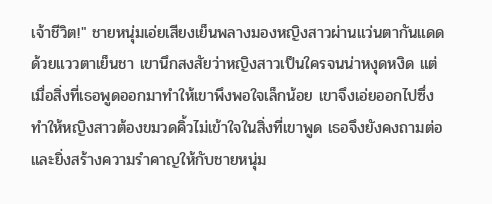เจ้าชีวิต!" ชายหนุ่มเอ่ยเสียงเย็นพลางมองหญิงสาวผ่านแว่นตากันแดดด้วยแววตาเย็นชา เขานึกสงสัยว่าหญิงสาวเป็นใครจนน่าหงุดหงิด แต่เมื่อสิ่งที่เธอพูดออกมาทำให้เขาพึงพอใจเล็กน้อย เขาจึงเอ่ยออกไปซึ่งทำให้หญิงสาวต้องขมวดคิ้วไม่เข้าใจในสิ่งที่เขาพูด เธอจึงยังคงถามต่อและยิ่งสร้างความรำคาญให้กับชายหนุ่ม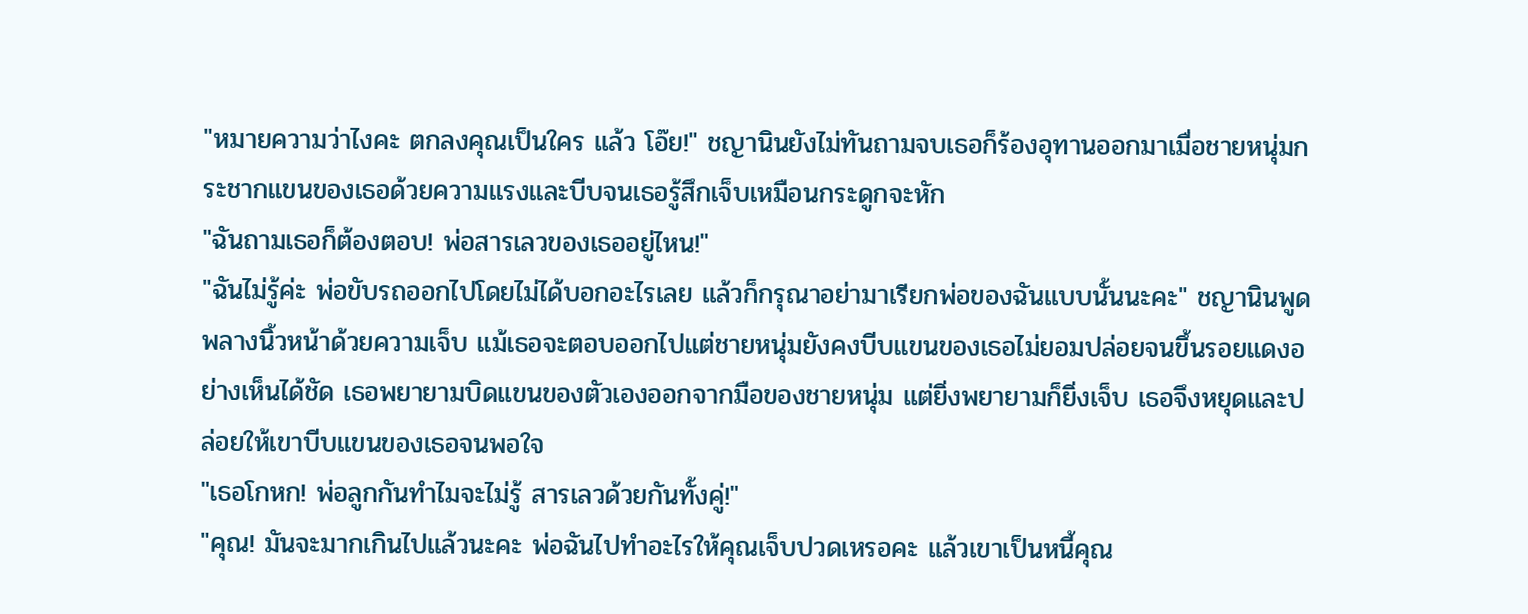"หมายความว่าไงคะ ตกลงคุณเป็นใคร แล้ว โอ๊ย!" ชญานินยังไม่ทันถามจบเธอก็ร้องอุทานออกมาเมื่อชายหนุ่มกระชากแขนของเธอด้วยความแรงและบีบจนเธอรู้สึกเจ็บเหมือนกระดูกจะหัก
"ฉันถามเธอก็ต้องตอบ! พ่อสารเลวของเธออยู่ไหน!"
"ฉันไม่รู้ค่ะ พ่อขับรถออกไปโดยไม่ได้บอกอะไรเลย แล้วก็กรุณาอย่ามาเรียกพ่อของฉันแบบนั้นนะคะ" ชญานินพูดพลางนิ้วหน้าด้วยความเจ็บ แม้เธอจะตอบออกไปแต่ชายหนุ่มยังคงบีบแขนของเธอไม่ยอมปล่อยจนขึ้นรอยแดงอย่างเห็นได้ชัด เธอพยายามบิดแขนของตัวเองออกจากมือของชายหนุ่ม แต่ยิ่งพยายามก็ยิ่งเจ็บ เธอจึงหยุดและปล่อยให้เขาบีบแขนของเธอจนพอใจ
"เธอโกหก! พ่อลูกกันทำไมจะไม่รู้ สารเลวด้วยกันทั้งคู่!"
"คุณ! มันจะมากเกินไปแล้วนะคะ พ่อฉันไปทำอะไรให้คุณเจ็บปวดเหรอคะ แล้วเขาเป็นหนี้คุณ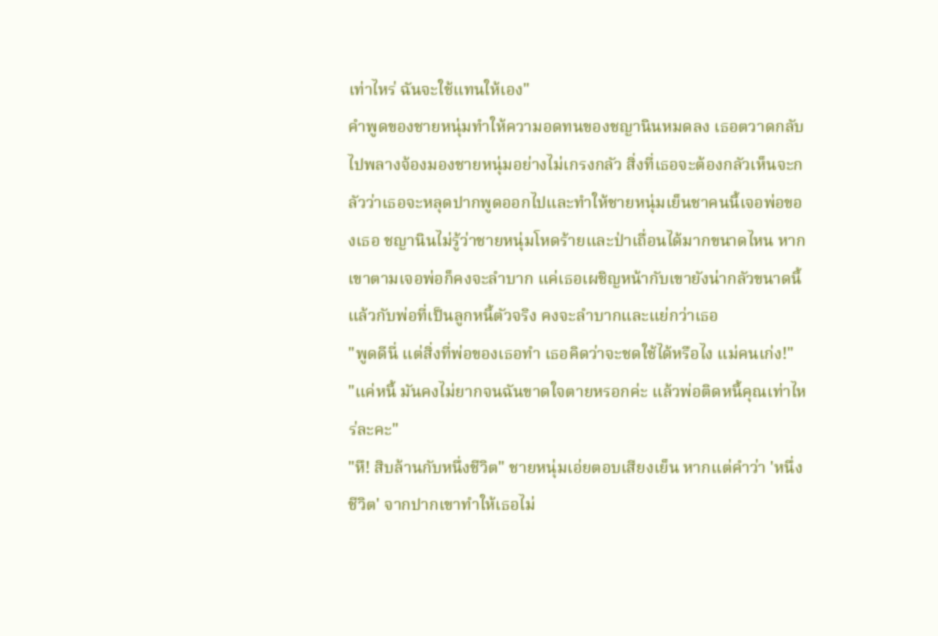เท่าไหร่ ฉันจะใช้แทนให้เอง"
คำพูดของชายหนุ่มทำให้ความอดทนของชญานินหมดลง เธอตวาดกลับไปพลางจ้องมองชายหนุ่มอย่างไม่เกรงกลัว สิ่งที่เธอจะต้องกลัวเห็นจะกลัวว่าเธอจะหลุดปากพูดออกไปและทำให้ชายหนุ่มเย็นชาคนนี้เจอพ่อของเธอ ชญานินไม่รู้ว่าชายหนุ่มโหดร้ายและป่าเถื่อนได้มากขนาดไหน หากเขาตามเจอพ่อก็คงจะลำบาก แค่เธอเผชิญหน้ากับเขายังน่ากลัวขนาดนี้แล้วกับพ่อที่เป็นลูกหนี้ตัวจริง คงจะลำบากและแย่กว่าเธอ
"พูดดีนี่ แต่สิ่งที่พ่อของเธอทำ เธอคิดว่าจะชดใช้ได้หรือไง แม่คนเก่ง!"
"แค่หนี้ มันคงไม่ยากจนฉันขาดใจตายหรอกค่ะ แล้วพ่อติดหนี้คุณเท่าไหร่ละคะ"
"หึ! สิบล้านกับหนึ่งชีวิต" ชายหนุ่มเอ่ยตอบเสียงเย็น หากแต่คำว่า 'หนึ่งชีวิต' จากปากเขาทำให้เธอไม่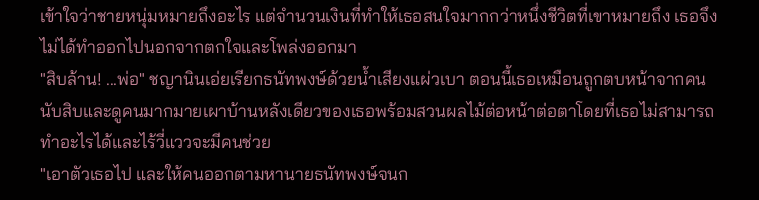เข้าใจว่าชายหนุ่มหมายถึงอะไร แต่จำนวนเงินที่ทำให้เธอสนใจมากกว่าหนึ่งชีวิตที่เขาหมายถึง เธอจึงไม่ได้ทำออกไปนอกจากตกใจและโพล่งออกมา
"สิบล้าน! ...พ่อ" ชญานินเอ่ยเรียกธนัทพงษ์ด้วยน้ำเสียงแผ่วเบา ตอนนี้เธอเหมือนถูกตบหน้าจากคนนับสิบและดูคนมากมายเผาบ้านหลังเดียวของเธอพร้อมสวนผลไม้ต่อหน้าต่อตาโดยที่เธอไม่สามารถทำอะไรได้และไร้วี่แววจะมีคนช่วย
"เอาตัวเธอไป และให้คนออกตามหานายธนัทพงษ์จนก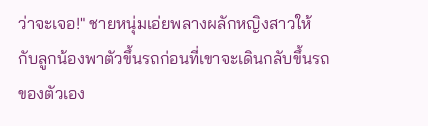ว่าจะเจอ!" ชายหนุ่มเอ่ยพลางผลักหญิงสาวให้กับลูกน้องพาตัวขึ้นรถก่อนที่เขาจะเดินกลับขึ้นรถของตัวเอง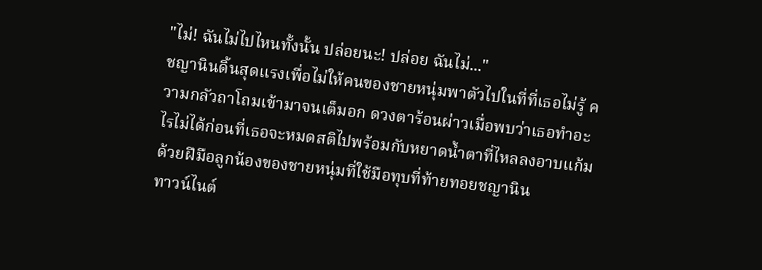"ไม่! ฉันไม่ไปไหนทั้งนั้น ปล่อยนะ! ปล่อย ฉันไม่..."
ชญานินดิ้นสุดแรงเพื่อไม่ให้คนของชายหนุ่มพาตัวไปในที่ที่เธอไม่รู้ ความกลัวถาโถมเข้ามาจนเต็มอก ดวงตาร้อนผ่าวเมื่อพบว่าเธอทำอะไรไม่ได้ก่อนที่เธอจะหมดสติไปพร้อมกับหยาดน้ำตาที่ไหลลงอาบแก้มด้วยฝีมือลูกน้องของชายหนุ่มที่ใช้มือทุบที่ท้ายทอยชญานิน
ทาวน์ไนต์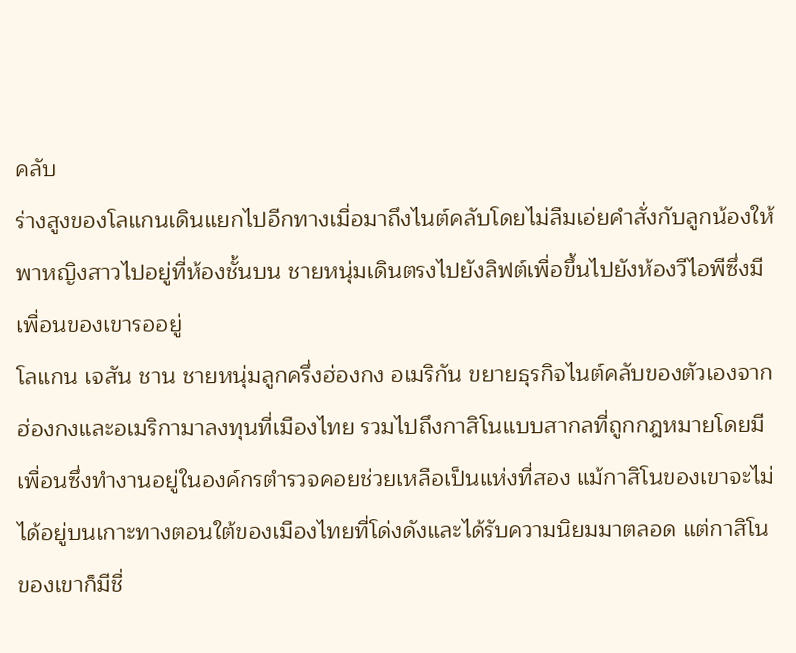คลับ
ร่างสูงของโลแกนเดินแยกไปอีกทางเมื่อมาถึงไนต์คลับโดยไม่ลืมเอ่ยคำสั่งกับลูกน้องให้พาหญิงสาวไปอยู่ที่ห้องชั้นบน ชายหนุ่มเดินตรงไปยังลิฟต์เพื่อขึ้นไปยังห้องวีไอพีซึ่งมีเพื่อนของเขารออยู่
โลแกน เจสัน ชาน ชายหนุ่มลูกครึ่งฮ่องกง อเมริกัน ขยายธุรกิจไนต์คลับของตัวเองจากฮ่องกงและอเมริกามาลงทุนที่เมืองไทย รวมไปถึงกาสิโนแบบสากลที่ถูกกฎหมายโดยมีเพื่อนซึ่งทำงานอยู่ในองค์กรตำรวจคอยช่วยเหลือเป็นแห่งที่สอง แม้กาสิโนของเขาจะไม่ได้อยู่บนเกาะทางตอนใต้ของเมืองไทยที่โด่งดังและได้รับความนิยมมาตลอด แต่กาสิโนของเขาก็มีชื่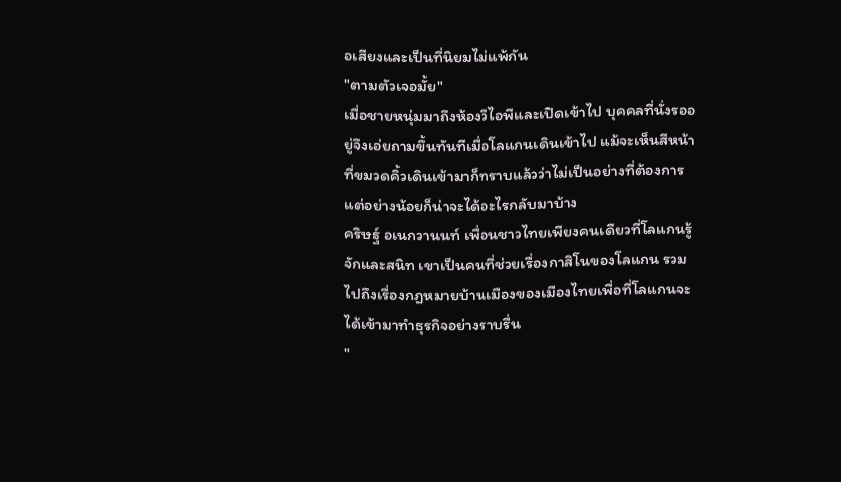อเสียงและเป็นที่นิยมไม่แพ้กัน
"ตามตัวเจอมั้ย"
เมื่อชายหนุ่มมาถึงห้องวีไอพีและเปิดเข้าไป บุคคลที่นั่งรออยู่จึงเอ่ยถามขึ้นทันทีเมื่อโลแกนเดินเข้าไป แม้จะเห็นสีหน้าที่ขมวดคิ้วเดินเข้ามาก็ทราบแล้วว่าไม่เป็นอย่างที่ต้องการ แต่อย่างน้อยก็น่าจะได้อะไรกลับมาบ้าง
คริษฐ์ อเนกวานนท์ เพื่อนชาวไทยเพียงคนเดียวที่โลแกนรู้จักและสนิท เขาเป็นคนที่ช่วยเรื่องกาสิโนของโลแกน รวมไปถึงเรื่องกฎหมายบ้านเมืองของเมืองไทยเพื่อที่โลแกนจะได้เข้ามาทำธุรกิจอย่างราบรื่น
"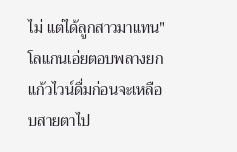ไม่ แต่ได้ลูกสาวมาแทน" โลแกนเอ่ยตอบพลางยกแก้วไวน์ดื่มก่อนจะเหลือบสายตาไป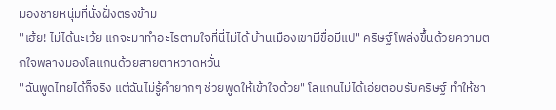มองชายหนุ่มที่นั่งฝั่งตรงข้าม
"เฮ้ย! ไม่ได้นะเว้ย แกจะมาทำอะไรตามใจที่นี่ไม่ได้ บ้านเมืองเขามีขื่อมีแป" คริษฐ์โพล่งขึ้นด้วยความตกใจพลางมองโลแกนด้วยสายตาหวาดหวั่น
"ฉันพูดไทยได้ก็จริง แต่ฉันไม่รู้คำยากๆ ช่วยพูดให้เข้าใจด้วย" โลแกนไม่ได้เอ่ยตอบรับคริษฐ์ ทำให้ชา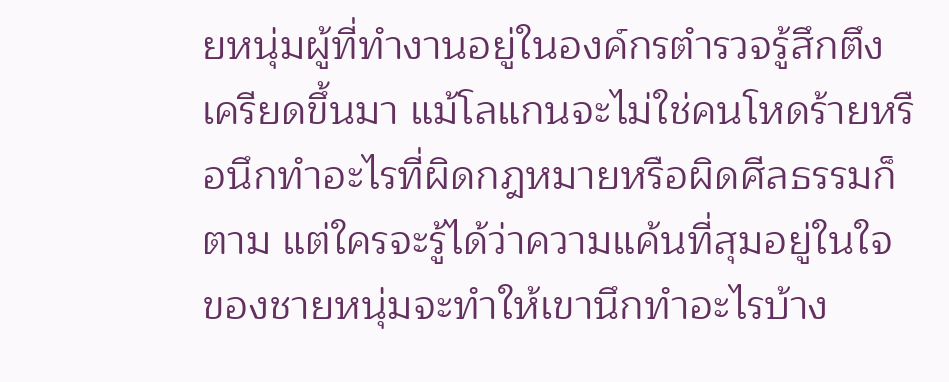ยหนุ่มผู้ที่ทำงานอยู่ในองค์กรตำรวจรู้สึกตึงเครียดขึ้นมา แม้โลแกนจะไม่ใช่คนโหดร้ายหรือนึกทำอะไรที่ผิดกฎหมายหรือผิดศีลธรรมก็ตาม แต่ใครจะรู้ได้ว่าความแค้นที่สุมอยู่ในใจของชายหนุ่มจะทำให้เขานึกทำอะไรบ้าง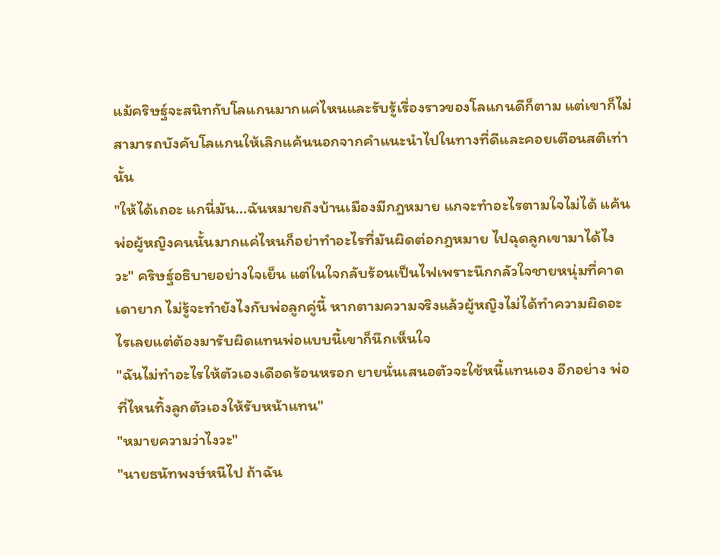แม้คริษฐ์จะสนิทกับโลแกนมากแค่ไหนและรับรู้เรื่องราวของโลแกนดีก็ตาม แต่เขาก็ไม่สามารถบังคับโลแกนให้เลิกแค้นนอกจากคำแนะนำไปในทางที่ดีและคอยเตือนสติเท่านั้น
"ให้ได้เถอะ แกนี่มัน...ฉันหมายถึงบ้านเมืองมีกฎหมาย แกจะทำอะไรตามใจไม่ได้ แค้นพ่อผู้หญิงคนนั้นมากแค่ไหนก็อย่าทำอะไรที่มันผิดต่อกฎหมาย ไปฉุดลูกเขามาได้ไงวะ" คริษฐ์อธิบายอย่างใจเย็น แต่ในใจกลับร้อนเป็นไฟเพราะนึกกลัวใจชายหนุ่มที่คาดเดายาก ไม่รู้จะทำยังไงกับพ่อลูกคู่นี้ หากตามความจริงแล้วผู้หญิงไม่ได้ทำความผิดอะไรเลยแต่ต้องมารับผิดแทนพ่อแบบนี้เขาก็นึกเห็นใจ
"ฉันไม่ทำอะไรให้ตัวเองเดือดร้อนหรอก ยายนั่นเสนอตัวจะใช้หนี้แทนเอง อีกอย่าง พ่อที่ไหนทิ้งลูกตัวเองให้รับหน้าแทน"
"หมายความว่าไงวะ"
"นายธนัทพงษ์หนีไป ถ้าฉัน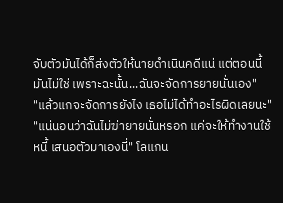จับตัวมันได้ก็ส่งตัวให้นายดำเนินคดีแน่ แต่ตอนนี้มันไม่ใช่ เพราะฉะนั้น...ฉันจะจัดการยายนั่นเอง"
"แล้วแกจะจัดการยังไง เธอไม่ได้ทำอะไรผิดเลยนะ"
"แน่นอนว่าฉันไม่ฆ่ายายนั่นหรอก แค่จะให้ทำงานใช้หนี้ เสนอตัวมาเองนี่" โลแกน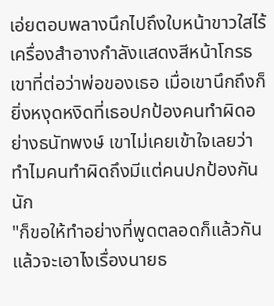เอ่ยตอบพลางนึกไปถึงใบหน้าขาวใสไร้เครื่องสำอางกำลังแสดงสีหน้าโกรธเขาที่ต่อว่าพ่อของเธอ เมื่อเขานึกถึงก็ยิ่งหงุดหงิดที่เธอปกป้องคนทำผิดอย่างธนัทพงษ์ เขาไม่เคยเข้าใจเลยว่าทำไมคนทำผิดถึงมีแต่คนปกป้องกันนัก
"ก็ขอให้ทำอย่างที่พูดตลอดก็แล้วกัน แล้วจะเอาไงเรื่องนายธ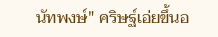นัทพงษ์" คริษฐ์เอ่ยขึ้นอ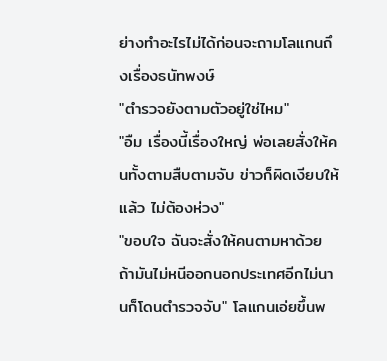ย่างทำอะไรไม่ได้ก่อนจะถามโลแกนถึงเรื่องธนัทพงษ์
"ตำรวจยังตามตัวอยู่ใช่ไหม"
"อืม เรื่องนี้เรื่องใหญ่ พ่อเลยสั่งให้คนทั้งตามสืบตามจับ ข่าวก็ผิดเงียบให้แล้ว ไม่ต้องห่วง"
"ขอบใจ ฉันจะสั่งให้คนตามหาด้วย ถ้ามันไม่หนีออกนอกประเทศอีกไม่นานก็โดนตำรวจจับ" โลแกนเอ่ยขึ้นพ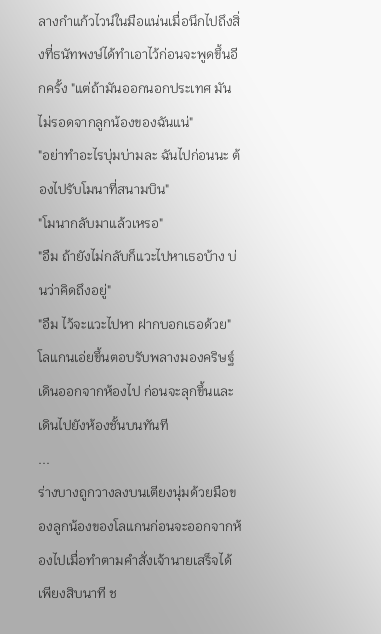ลางกำแก้วไวน์ในมือแน่นเมื่อนึกไปถึงสิ่งที่ธนัทพงษ์ได้ทำเอาไว้ก่อนจะพูดขึ้นอีกครั้ง "แต่ถ้ามันออกนอกประเทศ มันไม่รอดจากลูกน้องของฉันแน่"
"อย่าทำอะไรบุ่มบ่ามละ ฉันไปก่อนนะ ต้องไปรับโมนาที่สนามบิน"
"โมนากลับมาแล้วเหรอ"
"อืม ถ้ายังไม่กลับก็แวะไปหาเธอบ้าง บ่นว่าคิดถึงอยู่"
"อืม ไว้จะแวะไปหา ฝากบอกเธอด้วย" โลแกนเอ่ยขึ้นตอบรับพลางมองคริษฐ์เดินออกจากห้องไป ก่อนจะลุกขึ้นและเดินไปยังห้องชั้นบนทันที
...
ร่างบางถูกวางลงบนเตียงนุ่มด้วยมือของลูกน้องของโลแกนก่อนจะออกจากห้องไปเมื่อทำตามคำสั่งเจ้านายเสร็จได้เพียงสิบนาที ช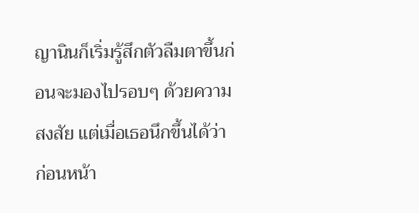ญานินก็เริ่มรู้สึกตัวลืมตาขึ้นก่อนจะมองไปรอบๆ ด้วยความสงสัย แต่เมื่อเธอนึกขึ้นได้ว่าก่อนหน้า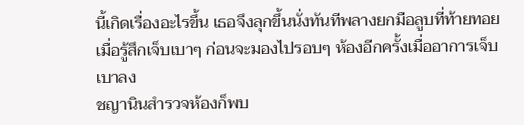นี้เกิดเรื่องอะไรขึ้น เธอจึงลุกขึ้นนั่งทันทีพลางยกมือลูบที่ท้ายทอยเมื่อรู้สึกเจ็บเบาๆ ก่อนจะมองไปรอบๆ ห้องอีกครั้งเมื่ออาการเจ็บเบาลง
ชญานินสำรวจห้องก็พบ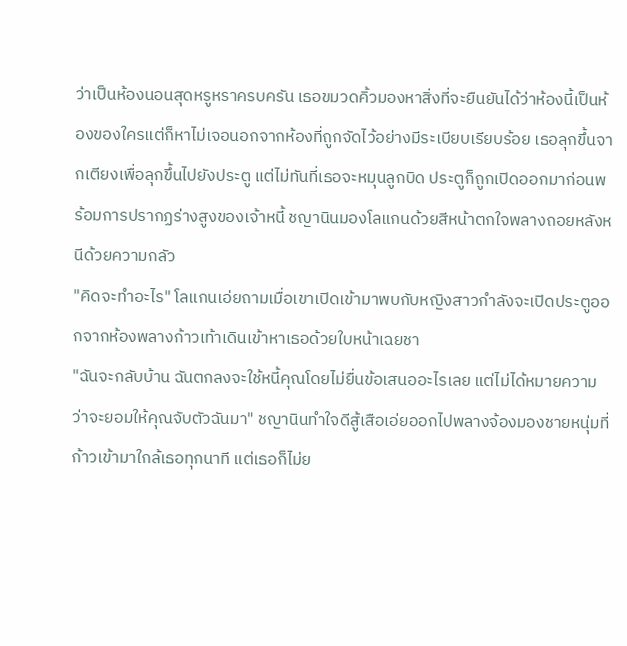ว่าเป็นห้องนอนสุดหรูหราครบครัน เธอขมวดคิ้วมองหาสิ่งที่จะยืนยันได้ว่าห้องนี้เป็นห้องของใครแต่ก็หาไม่เจอนอกจากห้องที่ถูกจัดไว้อย่างมีระเบียบเรียบร้อย เธอลุกขึ้นจากเตียงเพื่อลุกขึ้นไปยังประตู แต่ไม่ทันที่เธอจะหมุนลูกบิด ประตูก็ถูกเปิดออกมาก่อนพร้อมการปรากฏร่างสูงของเจ้าหนี้ ชญานินมองโลแกนด้วยสีหน้าตกใจพลางถอยหลังหนีด้วยความกลัว
"คิดจะทำอะไร" โลแกนเอ่ยถามเมื่อเขาเปิดเข้ามาพบกับหญิงสาวกำลังจะเปิดประตูออกจากห้องพลางก้าวเท้าเดินเข้าหาเธอด้วยใบหน้าเฉยชา
"ฉันจะกลับบ้าน ฉันตกลงจะใช้หนี้คุณโดยไม่ยื่นข้อเสนออะไรเลย แต่ไม่ได้หมายความว่าจะยอมให้คุณจับตัวฉันมา" ชญานินทำใจดีสู้เสือเอ่ยออกไปพลางจ้องมองชายหนุ่มที่ก้าวเข้ามาใกล้เธอทุกนาที แต่เธอก็ไม่ย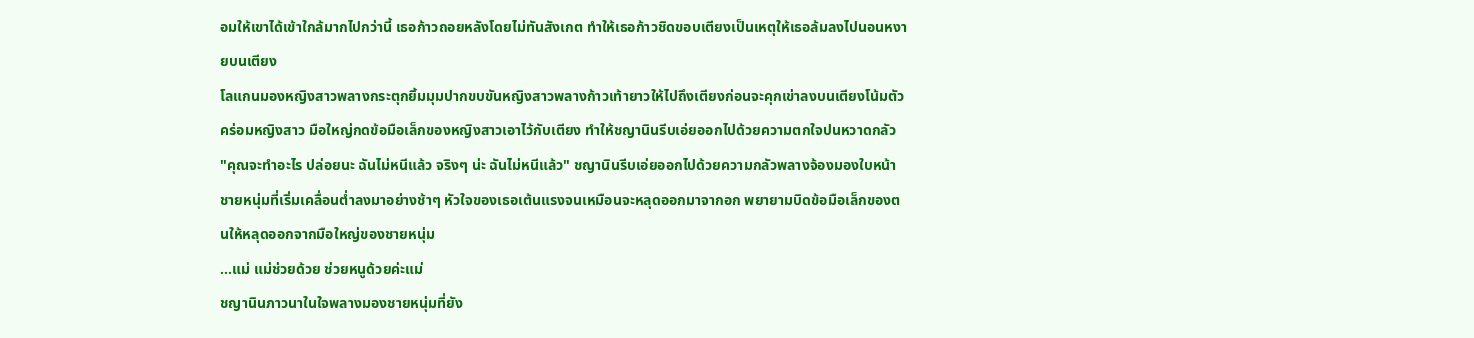อมให้เขาได้เข้าใกล้มากไปกว่านี้ เธอก้าวถอยหลังโดยไม่ทันสังเกต ทำให้เธอก้าวชิดขอบเตียงเป็นเหตุให้เธอล้มลงไปนอนหงายบนเตียง
โลแกนมองหญิงสาวพลางกระตุกยิ้มมุมปากขบขันหญิงสาวพลางก้าวเท้ายาวให้ไปถึงเตียงก่อนจะคุกเข่าลงบนเตียงโน้มตัวคร่อมหญิงสาว มือใหญ่กดข้อมือเล็กของหญิงสาวเอาไว้กับเตียง ทำให้ชญานินรีบเอ่ยออกไปด้วยความตกใจปนหวาดกลัว
"คุณจะทำอะไร ปล่อยนะ ฉันไม่หนีแล้ว จริงๆ น่ะ ฉันไม่หนีแล้ว" ชญานินรีบเอ่ยออกไปด้วยความกลัวพลางจ้องมองใบหน้าชายหนุ่มที่เริ่มเคลื่อนต่ำลงมาอย่างช้าๆ หัวใจของเธอเต้นแรงจนเหมือนจะหลุดออกมาจากอก พยายามบิดข้อมือเล็กของตนให้หลุดออกจากมือใหญ่ของชายหนุ่ม
...แม่ แม่ช่วยด้วย ช่วยหนูด้วยค่ะแม่
ชญานินภาวนาในใจพลางมองชายหนุ่มที่ยัง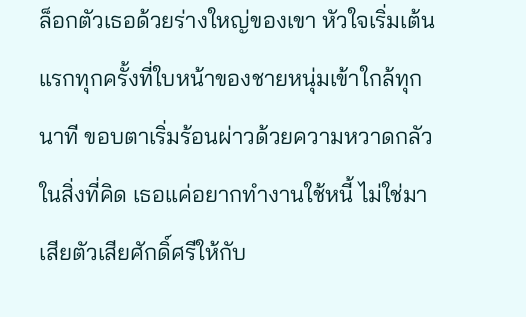ล็อกตัวเธอด้วยร่างใหญ่ของเขา หัวใจเริ่มเต้นแรกทุกครั้งที่ใบหน้าของชายหนุ่มเข้าใกล้ทุกนาที ขอบตาเริ่มร้อนผ่าวด้วยความหวาดกลัวในสิ่งที่คิด เธอแค่อยากทำงานใช้หนี้ ไม่ใช่มาเสียตัวเสียศักดิ์ศรีให้กับ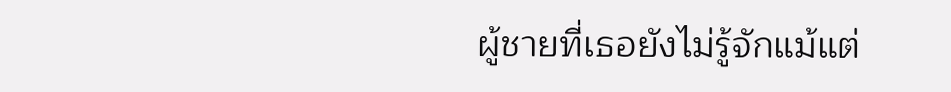ผู้ชายที่เธอยังไม่รู้จักแม้แต่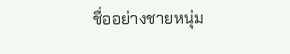ชื่ออย่างชายหนุ่ม